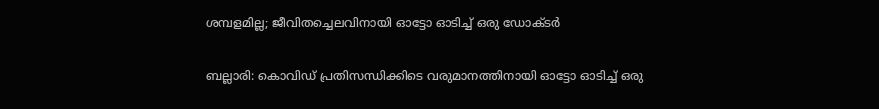ശമ്പളമില്ല; ജീവിതച്ചെലവിനായി ഓട്ടോ ഓടിച്ച് ഒരു ഡോക്ടർ

ബല്ലാരി: കൊവിഡ് പ്രതിസന്ധിക്കിടെ വരുമാനത്തിനായി ഓട്ടോ ഓടിച്ച് ഒരു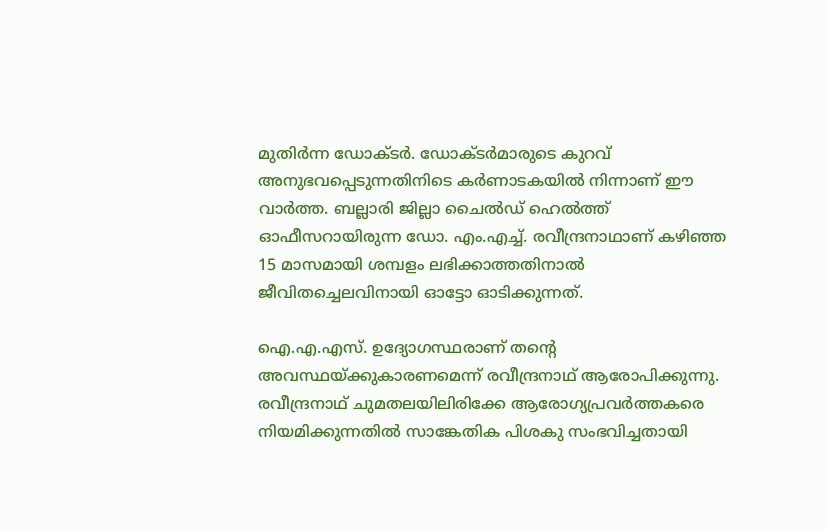മുതിര്‍ന്ന ഡോക്ടര്‍. ഡോക്ടര്‍മാരുടെ കുറവ് അനുഭവപ്പെടുന്നതിനിടെ കര്‍ണാടകയില്‍ നിന്നാണ് ഈ വാര്‍ത്ത. ബല്ലാരി ജില്ലാ ചൈല്‍ഡ് ഹെല്‍ത്ത് ഓഫീസറായിരുന്ന ഡോ. എം.എച്ച്. രവീന്ദ്രനാഥാണ് കഴിഞ്ഞ 15 മാസമായി ശമ്പളം ലഭിക്കാത്തതിനാല്‍ ജീവിതച്ചെലവിനായി ഓട്ടോ ഓടിക്കുന്നത്.

ഐ.എ.എസ്. ഉദ്യോഗസ്ഥരാണ് തന്റെ അവസ്ഥയ്ക്കുകാരണമെന്ന് രവീന്ദ്രനാഥ് ആരോപിക്കുന്നു. രവീന്ദ്രനാഥ് ചുമതലയിലിരിക്കേ ആരോഗ്യപ്രവര്‍ത്തകരെ നിയമിക്കുന്നതില്‍ സാങ്കേതിക പിശകു സംഭവിച്ചതായി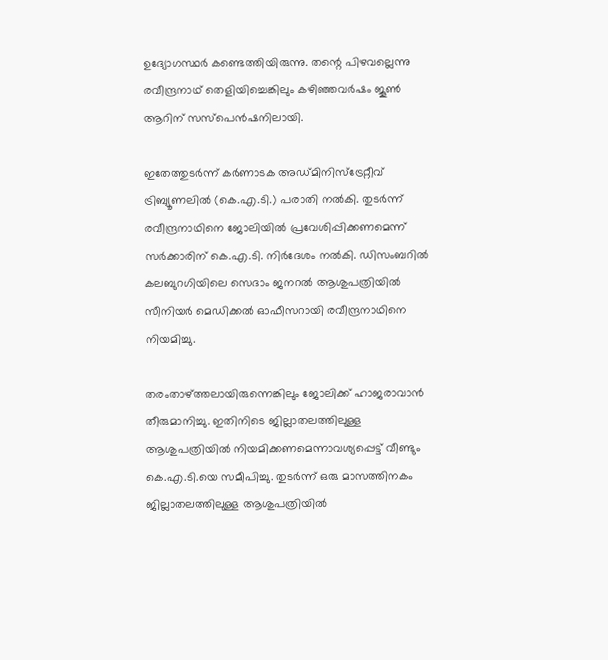ഉദ്യോഗസ്ഥര്‍ കണ്ടെത്തിയിരുന്നു. തന്റെ പിഴവല്ലെന്നു രവീന്ദ്രനാഥ് തെളിയിച്ചെങ്കിലും കഴിഞ്ഞവര്‍ഷം ജൂണ്‍ ആറിന് സസ്‌പെന്‍ഷനിലായി.

ഇതേത്തുടര്‍ന്ന് കര്‍ണാടക അഡ്മിനിസ്‌ട്രേറ്റീവ് ട്രിബ്യൂണലില്‍ (കെ.എ.ടി.) പരാതി നല്‍കി. തുടര്‍ന്ന് രവീന്ദ്രനാഥിനെ ജോലിയില്‍ പ്രവേശിപ്പിക്കണമെന്ന് സര്‍ക്കാരിന് കെ.എ.ടി. നിര്‍ദേശം നല്‍കി. ഡിസംബറില്‍ കലബുറഗിയിലെ സെദാം ജനറല്‍ ആശുപത്രിയില്‍ സീനിയര്‍ മെഡിക്കല്‍ ഓഫീസറായി രവീന്ദ്രനാഥിനെ നിയമിച്ചു.

തരംതാഴ്ത്തലായിരുന്നെങ്കിലും ജോലിക്ക് ഹാജരാവാന്‍ തീരുമാനിച്ചു. ഇതിനിടെ ജില്ലാതലത്തിലുള്ള ആശുപത്രിയില്‍ നിയമിക്കണമെന്നാവശ്യപ്പെട്ട് വീണ്ടും കെ.എ.ടി.യെ സമീപിച്ചു. തുടര്‍ന്ന് ഒരു മാസത്തിനകം ജില്ലാതലത്തിലുള്ള ആശുപത്രിയില്‍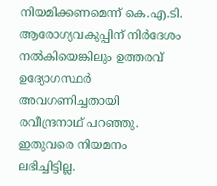നിയമിക്കണമെന്ന് കെ.എ.ടി. ആരോഗ്യവകുപ്പിന് നിര്‍ദേശം നല്‍കിയെങ്കിലും ഉത്തരവ് ഉദ്യോഗസ്ഥര്‍ അവഗണിച്ചതായി രവീന്ദ്രനാഥ് പറഞ്ഞു. ഇതുവരെ നിയമനം ലഭിച്ചിട്ടില്ല.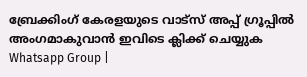ബ്രേക്കിംഗ് കേരളയുടെ വാട്സ് അപ്പ് ഗ്രൂപ്പിൽ അംഗമാകുവാൻ ഇവിടെ ക്ലിക്ക് ചെയ്യുക Whatsapp Group |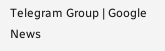Telegram Group | Google News